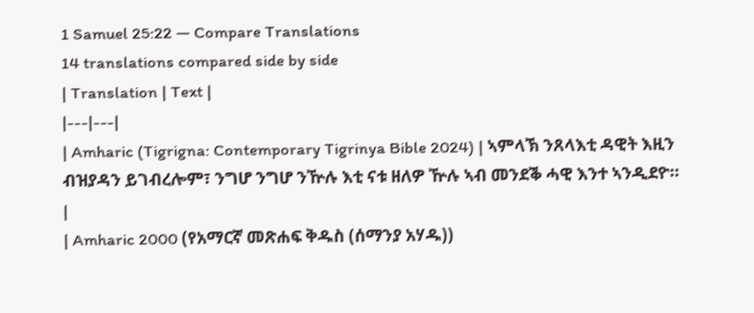1 Samuel 25:22 — Compare Translations
14 translations compared side by side
| Translation | Text |
|---|---|
| Amharic (Tigrigna: Contemporary Tigrinya Bible 2024) | ኣምላኽ ንጸላእቲ ዳዊት እዚን ብዝያዳን ይገብረሎም፣ ንግሆ ንግሆ ንዅሉ እቲ ናቱ ዘለዎ ዅሉ ኣብ መንደቕ ሓዊ እንተ ኣንዲደዮ። |
| Amharic 2000 (የአማርኛ መጽሐፍ ቅዱስ (ሰማንያ አሃዱ))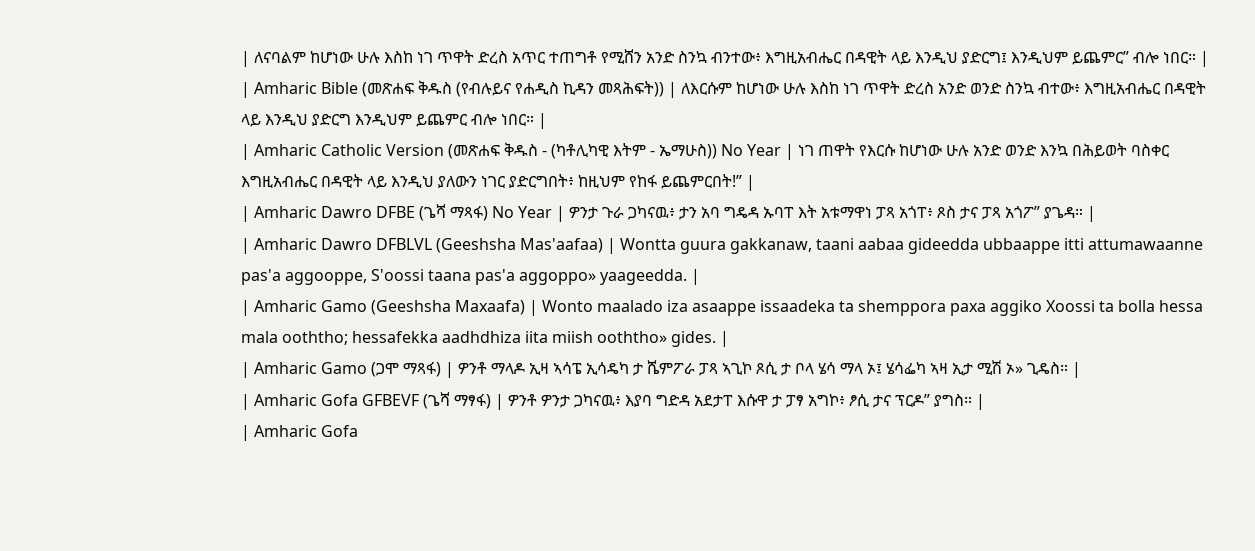| ለናባልም ከሆነው ሁሉ እስከ ነገ ጥዋት ድረስ አጥር ተጠግቶ የሚሸን አንድ ስንኳ ብንተው፥ እግዚአብሔር በዳዊት ላይ እንዲህ ያድርግ፤ እንዲህም ይጨምር” ብሎ ነበር። |
| Amharic Bible (መጽሐፍ ቅዱስ (የብሉይና የሐዲስ ኪዳን መጻሕፍት)) | ለእርሱም ከሆነው ሁሉ እስከ ነገ ጥዋት ድረስ አንድ ወንድ ስንኳ ብተው፥ እግዚአብሔር በዳዊት ላይ እንዲህ ያድርግ እንዲህም ይጨምር ብሎ ነበር። |
| Amharic Catholic Version (መጽሐፍ ቅዱስ - (ካቶሊካዊ እትም - ኤማሁስ)) No Year | ነገ ጠዋት የእርሱ ከሆነው ሁሉ አንድ ወንድ እንኳ በሕይወት ባስቀር እግዚአብሔር በዳዊት ላይ እንዲህ ያለውን ነገር ያድርግበት፥ ከዚህም የከፋ ይጨምርበት!” |
| Amharic Dawro DFBE (ጌሻ ማጻፋ) No Year | ዎንታ ጉራ ጋካናዉ፥ ታን አባ ግዴዳ ኡባፐ እት አቱማዋነ ፓጻ አጎፐ፥ ጾስ ታና ፓጻ አጎፖ” ያጌዳ። |
| Amharic Dawro DFBLVL (Geeshsha Mas'aafaa) | Wontta guura gakkanaw, taani aabaa gideedda ubbaappe itti attumawaanne pas'a aggooppe, S'oossi taana pas'a aggoppo» yaageedda. |
| Amharic Gamo (Geeshsha Maxaafa) | Wonto maalado iza asaappe issaadeka ta shemppora paxa aggiko Xoossi ta bolla hessa mala ooththo; hessafekka aadhdhiza iita miish ooththo» gides. |
| Amharic Gamo (ጋሞ ማጻፋ) | ዎንቶ ማላዶ ኢዛ ኣሳፔ ኢሳዴካ ታ ሼምፖራ ፓጻ ኣጊኮ ጾሲ ታ ቦላ ሄሳ ማላ ኦ፤ ሄሳፌካ ኣዛ ኢታ ሚሽ ኦ» ጊዴስ። |
| Amharic Gofa GFBEVF (ጌሻ ማፃፋ) | ዎንቶ ዎንታ ጋካናዉ፥ እያባ ግድዳ አደታፐ እሱዋ ታ ፓፃ አግኮ፥ ፆሲ ታና ፕርዶ” ያግስ። |
| Amharic Gofa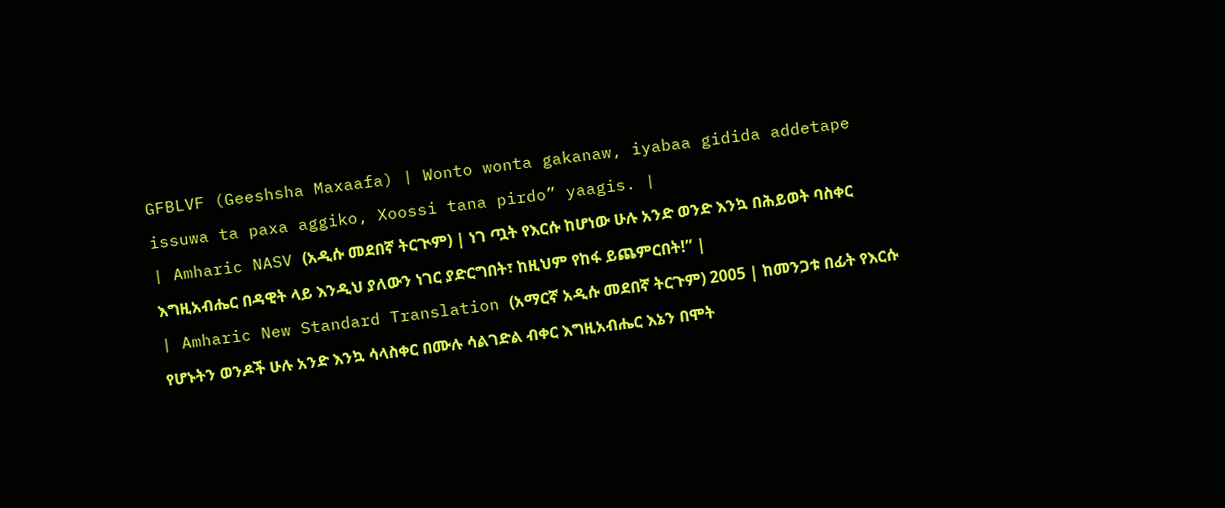GFBLVF (Geeshsha Maxaafa) | Wonto wonta gakanaw, iyabaa gidida addetape issuwa ta paxa aggiko, Xoossi tana pirdo” yaagis. |
| Amharic NASV (አዲሱ መደበኛ ትርጒም) | ነገ ጧት የእርሱ ከሆነው ሁሉ አንድ ወንድ እንኳ በሕይወት ባስቀር እግዚአብሔር በዳዊት ላይ እንዲህ ያለውን ነገር ያድርግበት፣ ከዚህም የከፋ ይጨምርበት!” |
| Amharic New Standard Translation (አማርኛ አዲሱ መደበኛ ትርጉም) 2005 | ከመንጋቱ በፊት የእርሱ የሆኑትን ወንዶች ሁሉ አንድ እንኳ ሳላስቀር በሙሉ ሳልገድል ብቀር እግዚአብሔር እኔን በሞት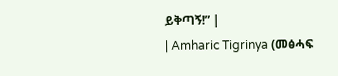ይቅጣኝ!” |
| Amharic Tigrinya (መፅሓፍ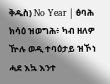ቅዱስ) No Year | ፅባሕ ክሳዕ ዝወግሕ፥ ካብ ዘለዎ ዅሉ ወዲ ተባዕታይ ዝኾነ ሓደ እኳ እንተ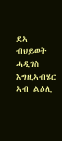ደኣ ብህይወት ሓዲገስ እግዚኣብሄር ኣብ ልዕሊ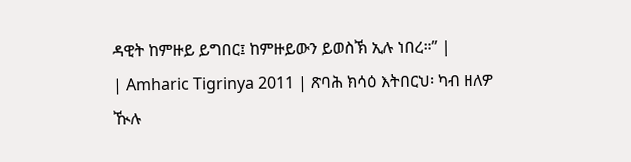ዳዊት ከምዙይ ይግበር፤ ከምዙይውን ይወስኽ ኢሉ ነበረ።” |
| Amharic Tigrinya 2011 | ጽባሕ ክሳዕ እትበርህ፡ ካብ ዘለዎ ዂሉ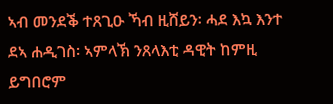ኣብ መንደቕ ተጸጊዑ ኻብ ዚሸይን፡ ሓደ እኳ እንተ ደኣ ሐዲገስ፡ ኣምላኽ ንጸላእቲ ዳዊት ከምዚ ይግበሮም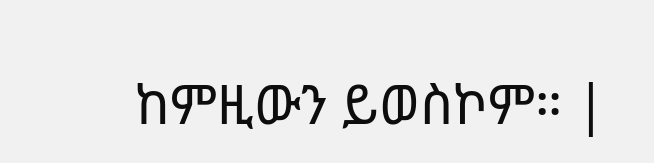ከምዚውን ይወስኮም። |